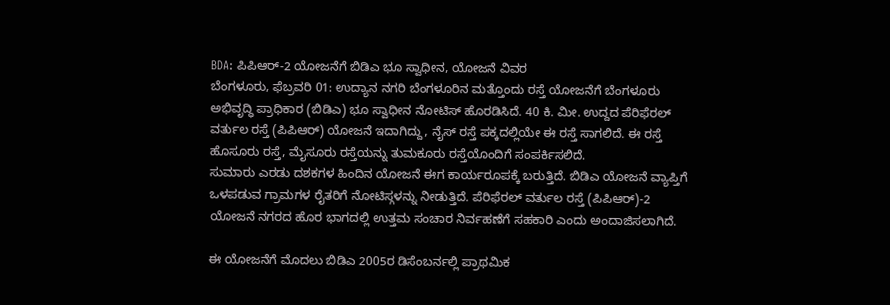BDA: ಪಿಪಿಆರ್-2 ಯೋಜನೆಗೆ ಬಿಡಿಎ ಭೂ ಸ್ವಾಧೀನ, ಯೋಜನೆ ವಿವರ
ಬೆಂಗಳೂರು, ಫೆಬ್ರವರಿ 01: ಉದ್ಯಾನ ನಗರಿ ಬೆಂಗಳೂರಿನ ಮತ್ತೊಂದು ರಸ್ತೆ ಯೋಜನೆಗೆ ಬೆಂಗಳೂರು ಅಭಿವೃದ್ಧಿ ಪ್ರಾಧಿಕಾರ (ಬಿಡಿಎ) ಭೂ ಸ್ವಾಧೀನ ನೋಟಿಸ್ ಹೊರಡಿಸಿದೆ. 40 ಕಿ. ಮೀ. ಉದ್ದದ ಪೆರಿಫೆರಲ್ ವರ್ತುಲ ರಸ್ತೆ (ಪಿಪಿಆರ್) ಯೋಜನೆ ಇದಾಗಿದ್ದು, ನೈಸ್ ರಸ್ತೆ ಪಕ್ಕದಲ್ಲಿಯೇ ಈ ರಸ್ತೆ ಸಾಗಲಿದೆ. ಈ ರಸ್ತೆ ಹೊಸೂರು ರಸ್ತೆ, ಮೈಸೂರು ರಸ್ತೆಯನ್ನು ತುಮಕೂರು ರಸ್ತೆಯೊಂದಿಗೆ ಸಂಪರ್ಕಿಸಲಿದೆ.
ಸುಮಾರು ಎರಡು ದಶಕಗಳ ಹಿಂದಿನ ಯೋಜನೆ ಈಗ ಕಾರ್ಯರೂಪಕ್ಕೆ ಬರುತ್ತಿದೆ. ಬಿಡಿಎ ಯೋಜನೆ ವ್ಯಾಪ್ತಿಗೆ ಒಳಪಡುವ ಗ್ರಾಮಗಳ ರೈತರಿಗೆ ನೋಟಿಸ್ಗಳನ್ನು ನೀಡುತ್ತಿದೆ. ಪೆರಿಫೆರಲ್ ವರ್ತುಲ ರಸ್ತೆ (ಪಿಪಿಆರ್)-2 ಯೋಜನೆ ನಗರದ ಹೊರ ಭಾಗದಲ್ಲಿ ಉತ್ತಮ ಸಂಚಾರ ನಿರ್ವಹಣೆಗೆ ಸಹಕಾರಿ ಎಂದು ಅಂದಾಜಿಸಲಾಗಿದೆ.

ಈ ಯೋಜನೆಗೆ ಮೊದಲು ಬಿಡಿಎ 2005ರ ಡಿಸೆಂಬರ್ನಲ್ಲಿ ಪ್ರಾಥಮಿಕ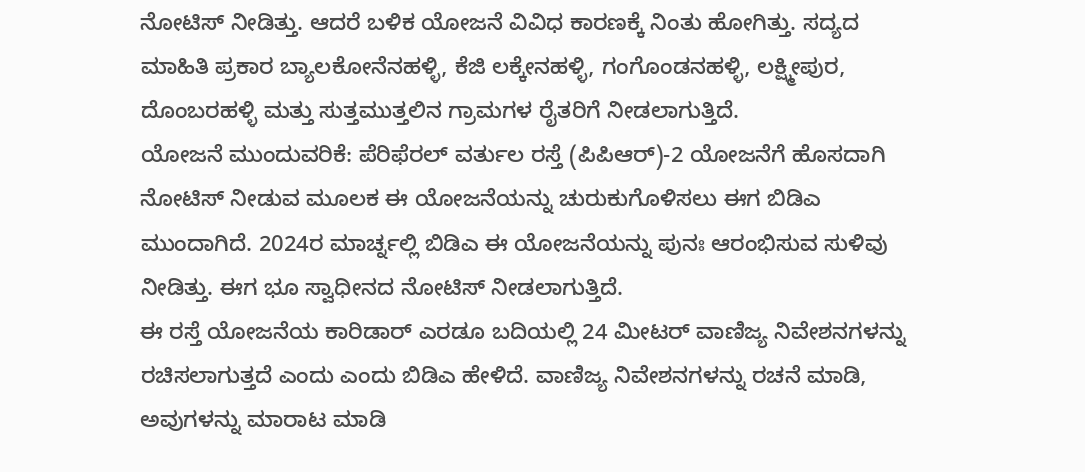ನೋಟಿಸ್ ನೀಡಿತ್ತು. ಆದರೆ ಬಳಿಕ ಯೋಜನೆ ವಿವಿಧ ಕಾರಣಕ್ಕೆ ನಿಂತು ಹೋಗಿತ್ತು. ಸದ್ಯದ ಮಾಹಿತಿ ಪ್ರಕಾರ ಬ್ಯಾಲಕೋನೆನಹಳ್ಳಿ, ಕೆಜಿ ಲಕ್ಕೇನಹಳ್ಳಿ, ಗಂಗೊಂಡನಹಳ್ಳಿ, ಲಕ್ಷ್ಮೀಪುರ, ದೊಂಬರಹಳ್ಳಿ ಮತ್ತು ಸುತ್ತಮುತ್ತಲಿನ ಗ್ರಾಮಗಳ ರೈತರಿಗೆ ನೀಡಲಾಗುತ್ತಿದೆ.
ಯೋಜನೆ ಮುಂದುವರಿಕೆ: ಪೆರಿಫೆರಲ್ ವರ್ತುಲ ರಸ್ತೆ (ಪಿಪಿಆರ್)-2 ಯೋಜನೆಗೆ ಹೊಸದಾಗಿ ನೋಟಿಸ್ ನೀಡುವ ಮೂಲಕ ಈ ಯೋಜನೆಯನ್ನು ಚುರುಕುಗೊಳಿಸಲು ಈಗ ಬಿಡಿಎ ಮುಂದಾಗಿದೆ. 2024ರ ಮಾರ್ಚ್ನಲ್ಲಿ ಬಿಡಿಎ ಈ ಯೋಜನೆಯನ್ನು ಪುನಃ ಆರಂಭಿಸುವ ಸುಳಿವು ನೀಡಿತ್ತು. ಈಗ ಭೂ ಸ್ವಾಧೀನದ ನೋಟಿಸ್ ನೀಡಲಾಗುತ್ತಿದೆ.
ಈ ರಸ್ತೆ ಯೋಜನೆಯ ಕಾರಿಡಾರ್ ಎರಡೂ ಬದಿಯಲ್ಲಿ 24 ಮೀಟರ್ ವಾಣಿಜ್ಯ ನಿವೇಶನಗಳನ್ನು ರಚಿಸಲಾಗುತ್ತದೆ ಎಂದು ಎಂದು ಬಿಡಿಎ ಹೇಳಿದೆ. ವಾಣಿಜ್ಯ ನಿವೇಶನಗಳನ್ನು ರಚನೆ ಮಾಡಿ, ಅವುಗಳನ್ನು ಮಾರಾಟ ಮಾಡಿ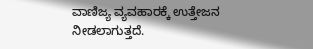ವಾಣಿಜ್ಯ ವ್ಯವಹಾರಕ್ಕೆ ಉತ್ತೇಜನ ನೀಡಲಾಗುತ್ತದೆ.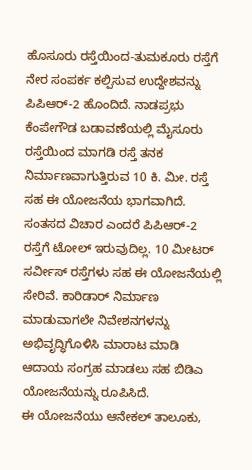ಹೊಸೂರು ರಸ್ತೆಯಿಂದ-ತುಮಕೂರು ರಸ್ತೆಗೆ ನೇರ ಸಂಪರ್ಕ ಕಲ್ಪಿಸುವ ಉದ್ದೇಶವನ್ನು ಪಿಪಿಆರ್-2 ಹೊಂದಿದೆ. ನಾಡಪ್ರಭು ಕೆಂಪೇಗೌಡ ಬಡಾವಣೆಯಲ್ಲಿ ಮೈಸೂರು ರಸ್ತೆಯಿಂದ ಮಾಗಡಿ ರಸ್ತೆ ತನಕ ನಿರ್ಮಾಣವಾಗುತ್ತಿರುವ 10 ಕಿ. ಮೀ. ರಸ್ತೆ ಸಹ ಈ ಯೋಜನೆಯ ಭಾಗವಾಗಿದೆ.
ಸಂತಸದ ವಿಚಾರ ಎಂದರೆ ಪಿಪಿಆರ್-2 ರಸ್ತೆಗೆ ಟೋಲ್ ಇರುವುದಿಲ್ಲ. 10 ಮೀಟರ್ ಸರ್ವೀಸ್ ರಸ್ತೆಗಳು ಸಹ ಈ ಯೋಜನೆಯಲ್ಲಿ ಸೇರಿವೆ. ಕಾರಿಡಾರ್ ನಿರ್ಮಾಣ ಮಾಡುವಾಗಲೇ ನಿವೇಶನಗಳನ್ನು ಅಭಿವೃದ್ಧಿಗೊಳಿಸಿ ಮಾರಾಟ ಮಾಡಿ ಆದಾಯ ಸಂಗ್ರಹ ಮಾಡಲು ಸಹ ಬಿಡಿಎ ಯೋಜನೆಯನ್ನು ರೂಪಿಸಿದೆ.
ಈ ಯೋಜನೆಯು ಆನೇಕಲ್ ತಾಲೂಕು,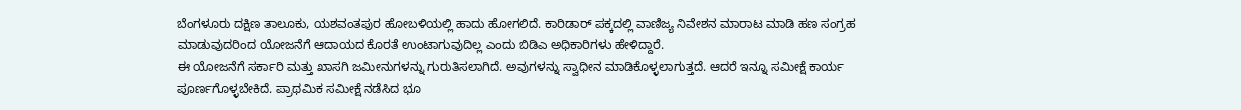ಬೆಂಗಳೂರು ದಕ್ಷಿಣ ತಾಲೂಕು, ಯಶವಂತಪುರ ಹೋಬಳಿಯಲ್ಲಿ ಹಾದು ಹೋಗಲಿದೆ. ಕಾರಿಡಾರ್ ಪಕ್ಕದಲ್ಲಿ ವಾಣಿಜ್ಯ ನಿವೇಶನ ಮಾರಾಟ ಮಾಡಿ ಹಣ ಸಂಗ್ರಹ ಮಾಡುವುದರಿಂದ ಯೋಜನೆಗೆ ಆದಾಯದ ಕೊರತೆ ಉಂಟಾಗುವುದಿಲ್ಲ ಎಂದು ಬಿಡಿಎ ಅಧಿಕಾರಿಗಳು ಹೇಳಿದ್ದಾರೆ.
ಈ ಯೋಜನೆಗೆ ಸರ್ಕಾರಿ ಮತ್ತು ಖಾಸಗಿ ಜಮೀನುಗಳನ್ನು ಗುರುತಿಸಲಾಗಿದೆ. ಅವುಗಳನ್ನು ಸ್ವಾಧೀನ ಮಾಡಿಕೊಳ್ಳಲಾಗುತ್ತದೆ. ಆದರೆ ಇನ್ನೂ ಸಮೀಕ್ಷೆ ಕಾರ್ಯ ಪೂರ್ಣಗೊಳ್ಳಬೇಕಿದೆ. ಪ್ರಾಥಮಿಕ ಸಮೀಕ್ಷೆ ನಡೆಸಿದ ಭೂ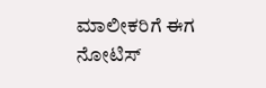ಮಾಲೀಕರಿಗೆ ಈಗ ನೋಟಿಸ್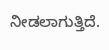ನೀಡಲಾಗುತ್ತಿದೆ.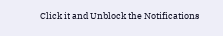Click it and Unblock the Notifications